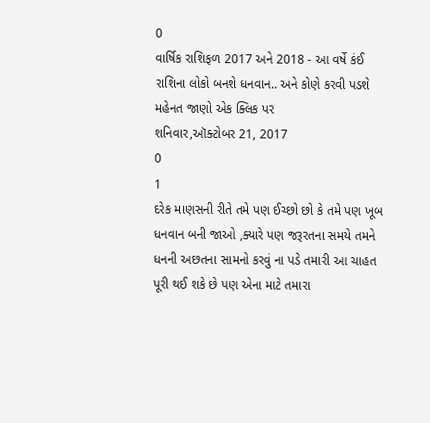0
વાર્ષિક રાશિફળ 2017 અને 2018 - આ વર્ષે કંઈ રાશિના લોકો બનશે ધનવાન.. અને કોણે કરવી પડશે મહેનત જાણો એક ક્લિક પર
શનિવાર,ઑક્ટોબર 21, 2017
0
1
દરેક માણસની રીતે તમે પણ ઈચ્છો છો કે તમે પણ ખૂબ ધનવાન બની જાઓ ,ક્યારે પણ જરૂરતના સમયે તમને ધનની અછતના સામનો કરવું ના પડે તમારી આ ચાહત પૂરી થઈ શકે છે પણ એના માટે તમારા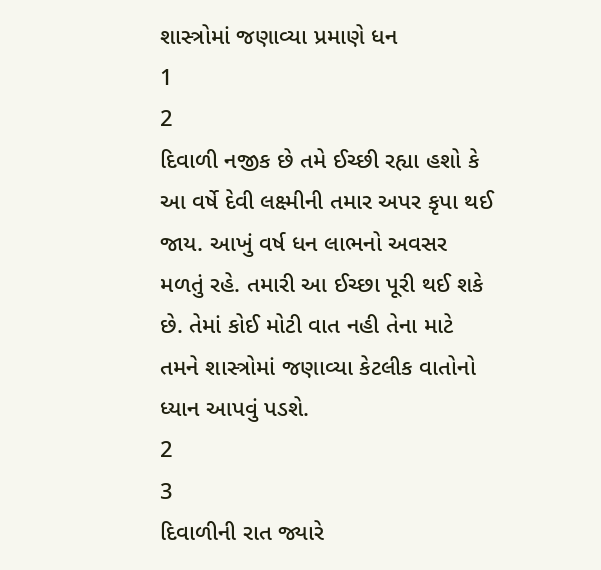શાસ્ત્રોમાં જણાવ્યા પ્રમાણે ધન
1
2
દિવાળી નજીક છે તમે ઈચ્છી રહ્યા હશો કે આ વર્ષે દેવી લક્ષ્મીની તમાર અપર કૃપા થઈ જાય. આખું વર્ષ ધન લાભનો અવસર મળતું રહે. તમારી આ ઈચ્છા પૂરી થઈ શકે છે. તેમાં કોઈ મોટી વાત નહી તેના માટે તમને શાસ્ત્રોમાં જણાવ્યા કેટલીક વાતોનો ધ્યાન આપવું પડશે.
2
3
દિવાળીની રાત જ્યારે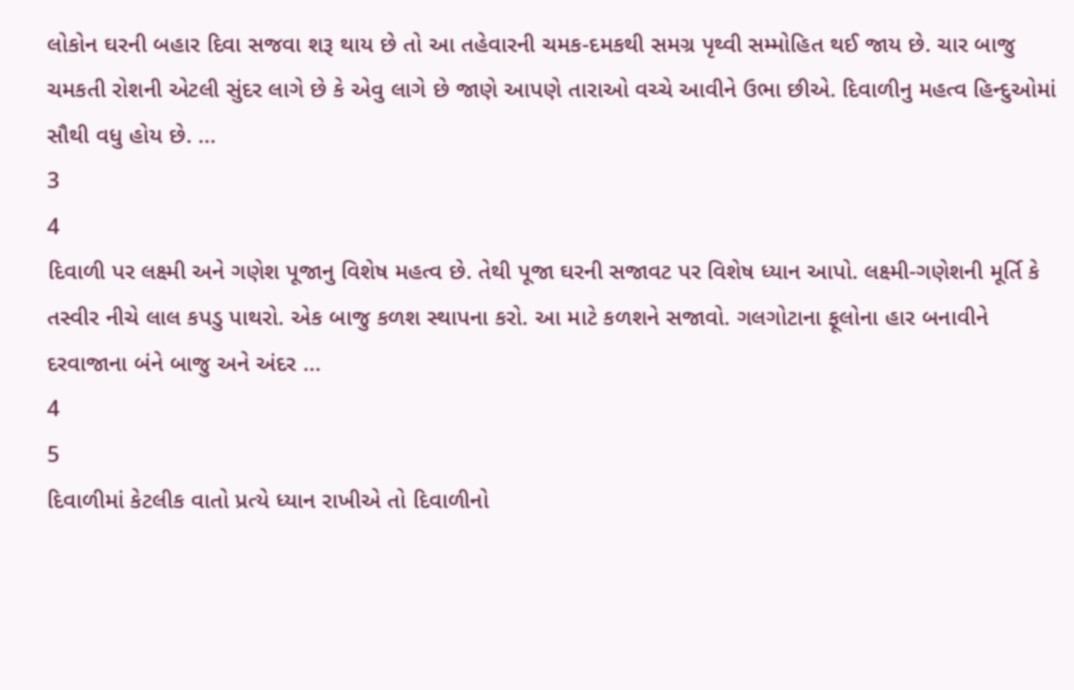લોકોન ઘરની બહાર દિવા સજવા શરૂ થાય છે તો આ તહેવારની ચમક-દમકથી સમગ્ર પૃથ્વી સમ્મોહિત થઈ જાય છે. ચાર બાજુ ચમકતી રોશની એટલી સુંદર લાગે છે કે એવુ લાગે છે જાણે આપણે તારાઓ વચ્ચે આવીને ઉભા છીએ. દિવાળીનુ મહત્વ હિન્દુઓમાં સૌથી વધુ હોય છે. ...
3
4
દિવાળી પર લક્ષ્મી અને ગણેશ પૂજાનુ વિશેષ મહત્વ છે. તેથી પૂજા ઘરની સજાવટ પર વિશેષ ધ્યાન આપો. લક્ષ્મી-ગણેશની મૂર્તિ કે તસ્વીર નીચે લાલ કપડુ પાથરો. એક બાજુ કળશ સ્થાપના કરો. આ માટે કળશને સજાવો. ગલગોટાના ફૂલોના હાર બનાવીને દરવાજાના બંને બાજુ અને અંદર ...
4
5
દિવાળીમાં કેટલીક વાતો પ્રત્યે ધ્યાન રાખીએ તો દિવાળીનો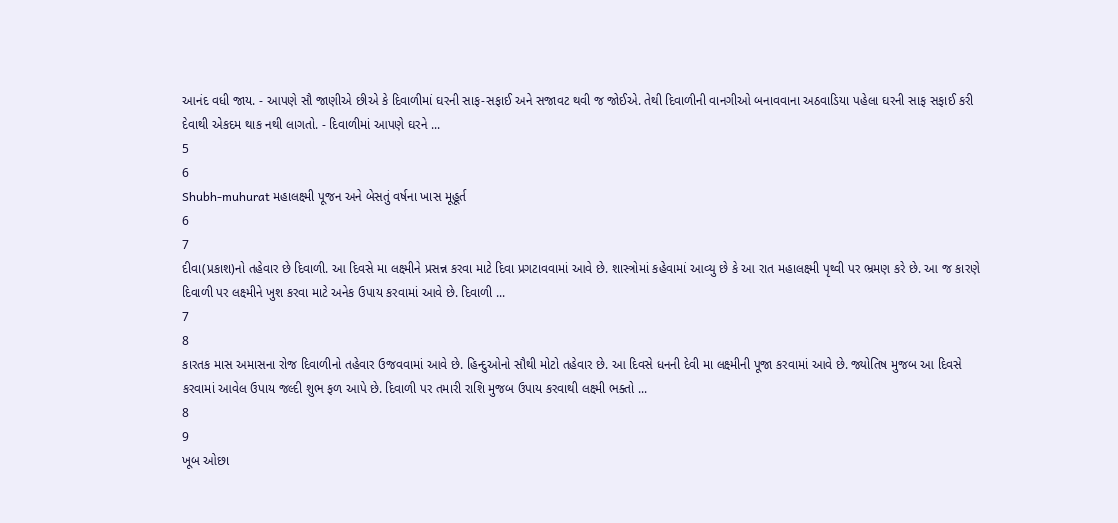આનંદ વધી જાય. - આપણે સૌ જાણીએ છીએ કે દિવાળીમાં ઘરની સાફ-સફાઈ અને સજાવટ થવી જ જોઈએ. તેથી દિવાળીની વાનગીઓ બનાવવાના અઠવાડિયા પહેલા ઘરની સાફ સફાઈ કરી દેવાથી એકદમ થાક નથી લાગતો. - દિવાળીમાં આપણે ઘરને ...
5
6
Shubh-muhurat મહાલક્ષ્મી પૂજન અને બેસતું વર્ષના ખાસ મૂહૂર્ત
6
7
દીવા(પ્રકાશ)નો તહેવાર છે દિવાળી. આ દિવસે મા લક્ષ્મીને પ્રસન્ન કરવા માટે દિવા પ્રગટાવવામાં આવે છે. શાસ્ત્રોમાં કહેવામાં આવ્યુ છે કે આ રાત મહાલક્ષ્મી પૃથ્વી પર ભ્રમણ કરે છે. આ જ કારણે દિવાળી પર લક્ષ્મીને ખુશ કરવા માટે અનેક ઉપાય કરવામાં આવે છે. દિવાળી ...
7
8
કારતક માસ અમાસના રોજ દિવાળીનો તહેવાર ઉજવવામાં આવે છે. હિન્દુઓનો સૌથી મોટો તહેવાર છે. આ દિવસે ધનની દેવી મા લક્ષ્મીની પૂજા કરવામાં આવે છે. જ્યોતિષ મુજબ આ દિવસે કરવામાં આવેલ ઉપાય જલ્દી શુભ ફળ આપે છે. દિવાળી પર તમારી રાશિ મુજબ ઉપાય કરવાથી લક્ષ્મી ભક્તો ...
8
9
ખૂબ ઓછા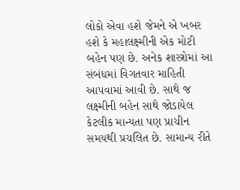લોકો એવા હશે જેમને એ ખબર હશે કે મહાલક્ષ્મીની એક મોટી બહેન પણ છે. અનેક શાસ્ત્રોમાં આ સંબંધમાં વિગતવાર માહિતી આપવામાં આવી છે. સાથે જ લક્ષ્મીની બહેન સાથે જોડાયેલ કેટલીક માન્યતા પણ પ્રાચીન સમયથી પ્રચલિત છે. સામાન્ય રીતે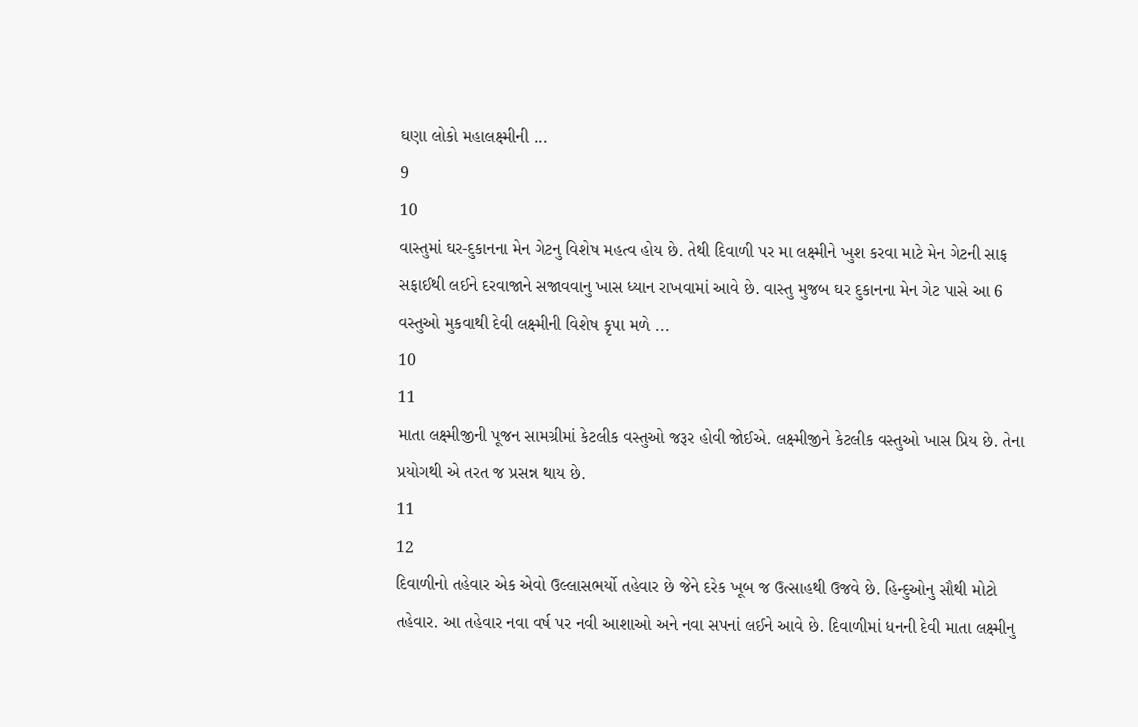ઘણા લોકો મહાલક્ષ્મીની ...
9
10
વાસ્તુમાં ઘર-દુકાનના મેન ગેટનુ વિશેષ મહત્વ હોય છે. તેથી દિવાળી પર મા લક્ષ્મીને ખુશ કરવા માટે મેન ગેટની સાફ સફાઈથી લઈને દરવાજાને સજાવવાનુ ખાસ ધ્યાન રાખવામાં આવે છે. વાસ્તુ મુજબ ઘર દુકાનના મેન ગેટ પાસે આ 6 વસ્તુઓ મુકવાથી દેવી લક્ષ્મીની વિશેષ કૃપા મળે ...
10
11
માતા લક્ષ્મીજીની પૂજન સામગ્રીમાં કેટલીક વસ્તુઓ જરૂર હોવી જોઈએ. લક્ષ્મીજીને કેટલીક વસ્તુઓ ખાસ પ્રિય છે. તેના પ્રયોગથી એ તરત જ પ્રસન્ન થાય છે.
11
12
દિવાળીનો તહેવાર એક એવો ઉલ્લાસભર્યો તહેવાર છે જેને દરેક ખૂબ જ ઉત્સાહથી ઉજવે છે. હિન્દુઓનુ સૌથી મોટો તહેવાર. આ તહેવાર નવા વર્ષ પર નવી આશાઓ અને નવા સપનાં લઈને આવે છે. દિવાળીમાં ધનની દેવી માતા લક્ષ્મીનુ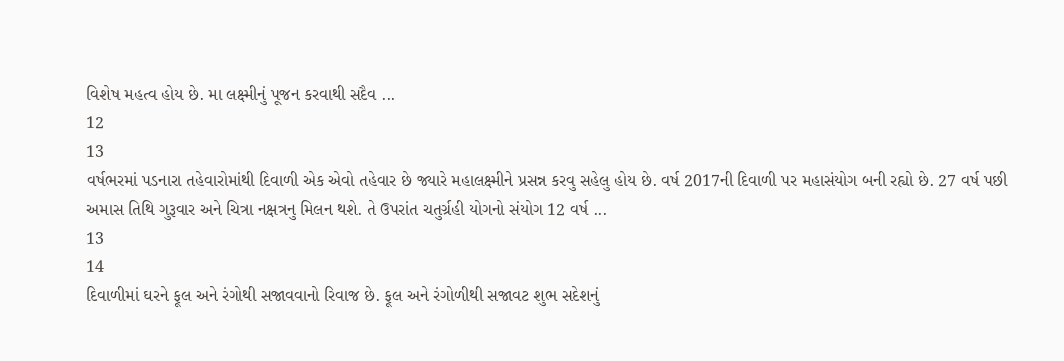વિશેષ મહત્વ હોય છે. મા લક્ષ્મીનું પૂજન કરવાથી સદૈવ ...
12
13
વર્ષભરમાં પડનારા તહેવારોમાંથી દિવાળી એક એવો તહેવાર છે જ્યારે મહાલક્ષ્મીને પ્રસન્ન કરવુ સહેલુ હોય છે. વર્ષ 2017ની દિવાળી પર મહાસંયોગ બની રહ્યો છે. 27 વર્ષ પછી અમાસ તિથિ ગુરૂવાર અને ચિત્રા નક્ષત્રનુ મિલન થશે. તે ઉપરાંત ચતુર્ગ્રહી યોગનો સંયોગ 12 વર્ષ ...
13
14
દિવાળીમાં ઘરને ફૂલ અને રંગોથી સજાવવાનો રિવાજ છે. ફૂલ અને રંગોળીથી સજાવટ શુભ સદેશનું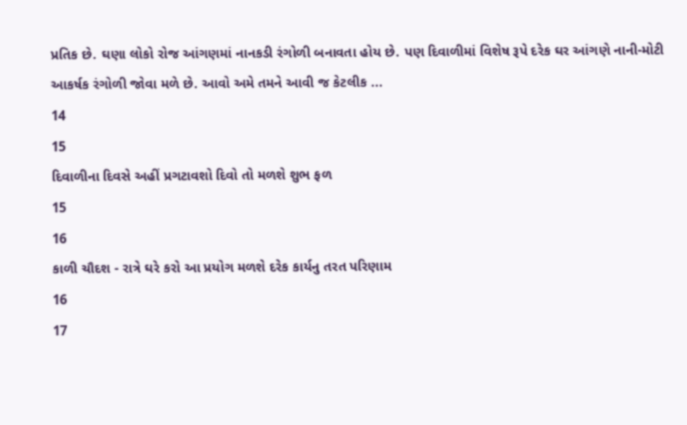પ્રતિક છે. ઘણા લોકો રોજ આંગણમાં નાનકડી રંગોળી બનાવતા હોય છે. પણ દિવાળીમાં વિશેષ રૂપે દરેક ઘર આંગણે નાની-મોટી આકર્ષક રંગોળી જોવા મળે છે. આવો અમે તમને આવી જ કેટલીક ...
14
15
દિવાળીના દિવસે અહીં પ્રગટાવશો દિવો તો મળશે શુભ ફળ
15
16
કાળી ચૌદશ - રાત્રે ઘરે કરો આ પ્રયોગ મળશે દરેક કાર્યનુ તરત પરિણામ
16
17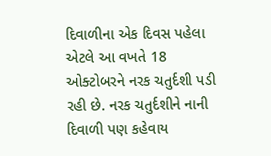દિવાળીના એક દિવસ પહેલા એટલે આ વખતે 18 ઓક્ટોબરને નરક ચતુર્દશી પડી રહી છે. નરક ચતુર્દશીને નાની દિવાળી પણ કહેવાય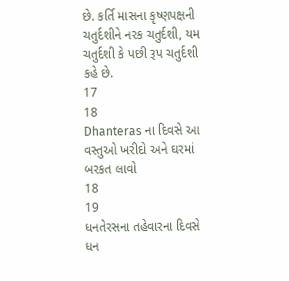છે. કર્તિ માસના કૃષ્ણપક્ષની ચતુર્દશીને નરક ચતુર્દશી, યમ ચતુર્દશી કે પછી રૂપ ચતુર્દશી કહે છે.
17
18
Dhanteras ના દિવસે આ વસ્તુઓ ખરીદો અને ઘરમાં બરકત લાવો
18
19
ધનતેરસના તહેવારના દિવસે ધન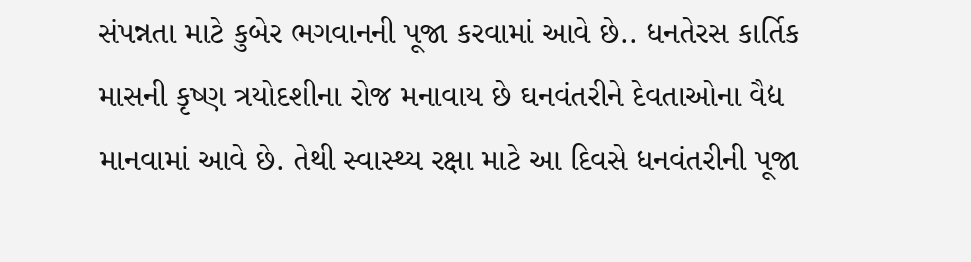સંપન્નતા માટે કુબેર ભગવાનની પૂજા કરવામાં આવે છે.. ધનતેરસ કાર્તિક માસની કૃષ્ણ ત્રયોદશીના રોજ મનાવાય છે ઘનવંતરીને દેવતાઓના વૈદ્ય માનવામાં આવે છે. તેથી સ્વાસ્થ્ય રક્ષા માટે આ દિવસે ધનવંતરીની પૂજા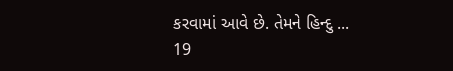કરવામાં આવે છે. તેમને હિન્દુ ...
19